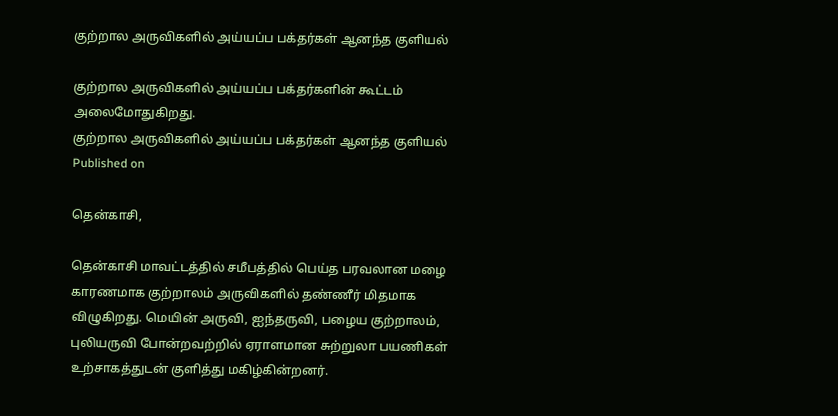குற்றால அருவிகளில் அய்யப்ப பக்தர்கள் ஆனந்த குளியல்

குற்றால அருவிகளில் அய்யப்ப பக்தர்களின் கூட்டம் அலைமோதுகிறது.
குற்றால அருவிகளில் அய்யப்ப பக்தர்கள் ஆனந்த குளியல்
Published on

தென்காசி,

தென்காசி மாவட்டத்தில் சமீபத்தில் பெய்த பரவலான மழை காரணமாக குற்றாலம் அருவிகளில் தண்ணீர் மிதமாக விழுகிறது. மெயின் அருவி, ஐந்தருவி, பழைய குற்றாலம், புலியருவி போன்றவற்றில் ஏராளமான சுற்றுலா பயணிகள் உற்சாகத்துடன் குளித்து மகிழ்கின்றனர்.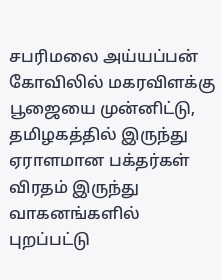சபரிமலை அய்யப்பன் கோவிலில் மகரவிளக்கு பூஜையை முன்னிட்டு, தமிழகத்தில் இருந்து ஏராளமான பக்தர்கள் விரதம் இருந்து வாகனங்களில் புறப்பட்டு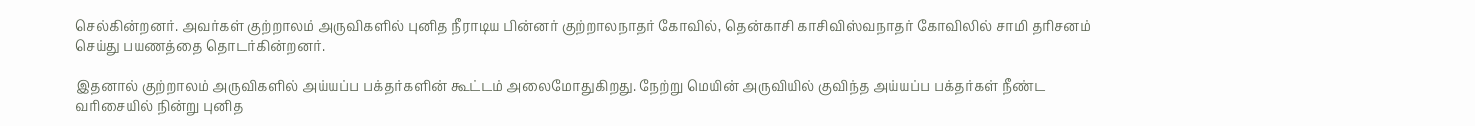செல்கின்றனர். அவர்கள் குற்றாலம் அருவிகளில் புனித நீராடிய பின்னர் குற்றாலநாதர் கோவில், தென்காசி காசிவிஸ்வநாதர் கோவிலில் சாமி தரிசனம் செய்து பயணத்தை தொடர்கின்றனர்.

இதனால் குற்றாலம் அருவிகளில் அய்யப்ப பக்தர்களின் கூட்டம் அலைமோதுகிறது. நேற்று மெயின் அருவியில் குவிந்த அய்யப்ப பக்தர்கள் நீண்ட வரிசையில் நின்று புனித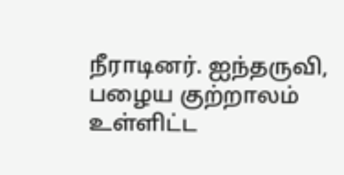நீராடினர். ஐந்தருவி, பழைய குற்றாலம் உள்ளிட்ட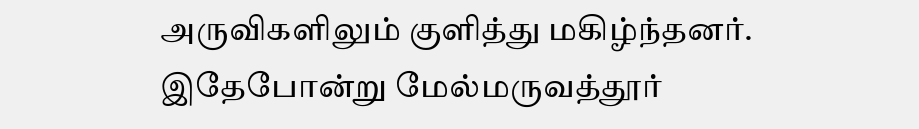அருவிகளிலும் குளித்து மகிழ்ந்தனர். இதேபோன்று மேல்மருவத்தூர்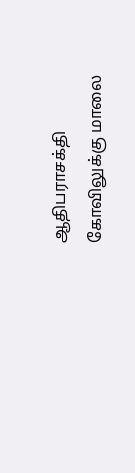ஆதிபராசக்தி கோவிலுக்கு மாலை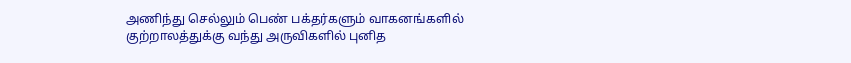அணிந்து செல்லும் பெண் பக்தர்களும் வாகனங்களில் குற்றாலத்துக்கு வந்து அருவிகளில் புனித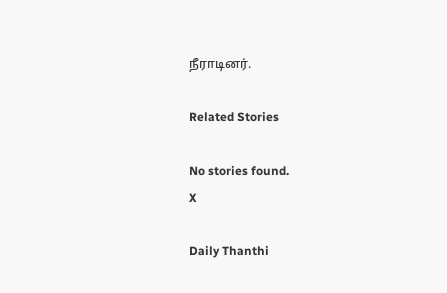நீராடினர்.

Related Stories

No stories found.
X

Daily Thanthi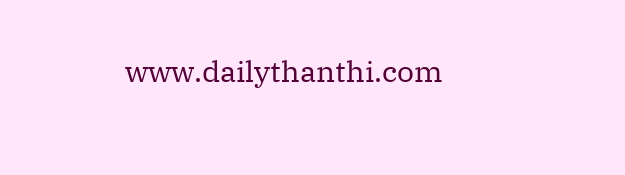www.dailythanthi.com